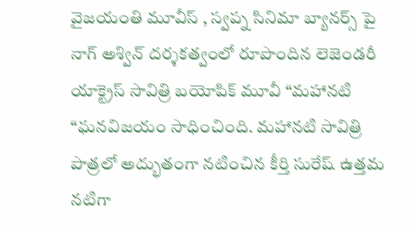వైజయంతి మూవీస్ , స్వప్న సినిమా బ్యానర్స్ పై నాగ్ అశ్విన్ దర్శకత్వంలో రూపొందిన లెజెండరీ యాక్ట్రెస్ సావిత్రి బయోపిక్ మూవీ “మహానటి “ఘనవిజయం సాధించింది. మహానటి సావిత్రి పాత్రలో అద్భుతంగా నటించిన కీర్తి సురేష్ ఉత్తమ నటిగా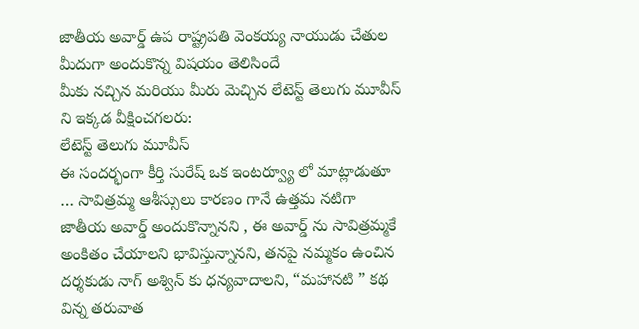జాతీయ అవార్డ్ ఉప రాష్ట్రపతి వెంకయ్య నాయుడు చేతుల మీదుగా అందుకొన్న విషయం తెలిసిందే
మీకు నచ్చిన మరియు మీరు మెచ్చిన లేటెస్ట్ తెలుగు మూవీస్ ని ఇక్కడ వీక్షించగలరు:
లేటెస్ట్ తెలుగు మూవీస్
ఈ సందర్భంగా కీర్తి సురేష్ ఒక ఇంటర్వ్యూ లో మాట్లాడుతూ … సావిత్రమ్మ ఆశీస్సులు కారణం గానే ఉత్తమ నటిగా జాతీయ అవార్డ్ అందుకొన్నానని , ఈ అవార్డ్ ను సావిత్రమ్మకే అంకితం చేయాలని భావిస్తున్నానని, తనపై నమ్మకం ఉంచిన దర్శకుడు నాగ్ అశ్విన్ కు ధన్యవాదాలని, “మహానటి ” కథ విన్న తరువాత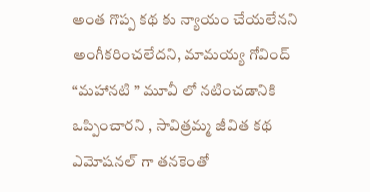అంత గొప్ప కథ కు న్యాయం చేయలేనని అంగీకరించలేదని, మామయ్య గోవింద్
“మహానటి ” మూవీ లో నటించడానికి ఒప్పించారని , సావిత్రమ్మ జీవిత కథ ఎమోషనల్ గా తనకెంతో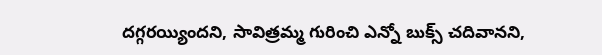దగ్గరయ్యిందని, సావిత్రమ్మ గురించి ఎన్నో బుక్స్ చదివానని,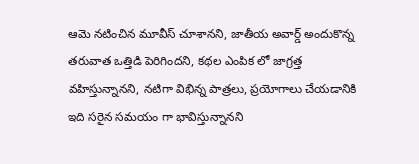ఆమె నటించిన మూవీస్ చూశానని, జాతీయ అవార్డ్ అందుకొన్న తరువాత ఒత్తిడి పెరిగిందని, కథల ఎంపిక లో జాగ్రత్త వహిస్తున్నానని, నటిగా విభిన్న పాత్రలు, ప్రయోగాలు చేయడానికి ఇది సరైన సమయం గా భావిస్తున్నానని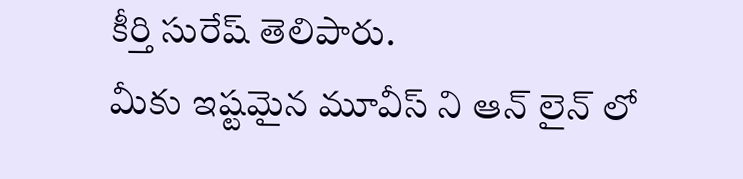కీర్తి సురేష్ తెలిపారు.
మీకు ఇష్టమైన మూవీస్ ని ఆన్ లైన్ లో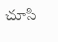చూసి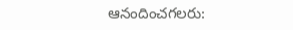ఆనందించగలరు: